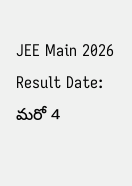JEE Main 2026 Result Date: మరో 4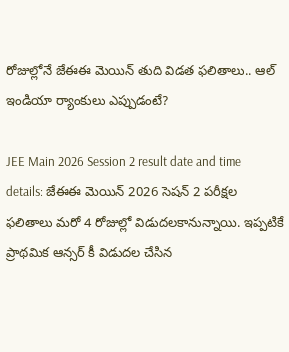రోజుల్లోనే జేఈఈ మెయిన్‌ తుది విడత ఫలితాలు.. ఆల్‌ ఇండియా ర్యాంకులు ఎప్పుడంటే?

JEE Main 2026 Session 2 result date and time details: జేఈఈ మెయిన్‌ 2026 సెషన్ 2 పరీక్షల ఫలితాలు మరో 4 రోజుల్లో విడుదలకానున్నాయి. ఇప్పటికే ప్రాథమిక ఆన్సర్ కీ విడుదల చేసిన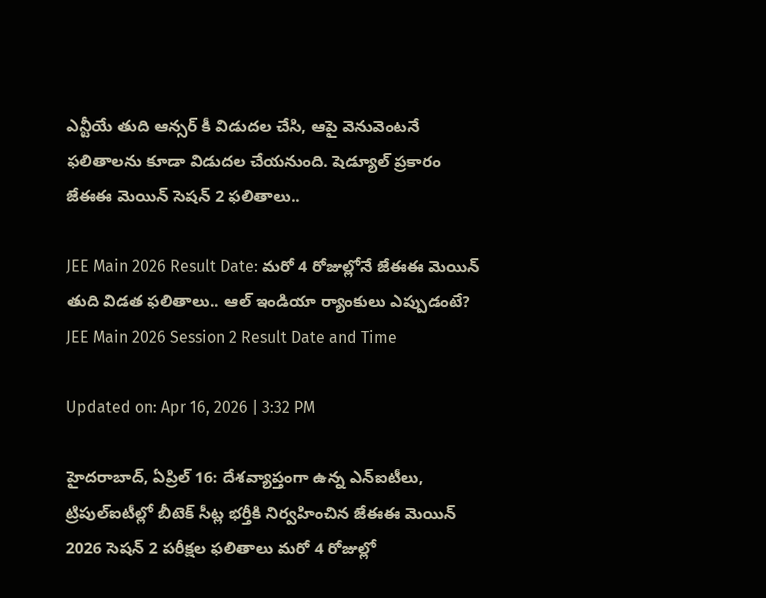ఎన్టీయే తుది ఆన్సర్‌ కీ విడుదల చేసి, ఆపై వెనువెంటనే ఫలితాలను కూడా విడుదల చేయనుంది. షెడ్యూల్‌ ప్రకారం జేఈఈ మెయిన్ సెషన్ 2 ఫలితాలు..

JEE Main 2026 Result Date: మరో 4 రోజుల్లోనే జేఈఈ మెయిన్‌ తుది విడత ఫలితాలు.. ఆల్‌ ఇండియా ర్యాంకులు ఎప్పుడంటే?
JEE Main 2026 Session 2 Result Date and Time

Updated on: Apr 16, 2026 | 3:32 PM

హైదరాబాద్‌, ఏప్రిల్‌ 16: దేశవ్యాప్తంగా ఉన్న ఎన్‌ఐటీలు, ట్రిపుల్‌ఐటీల్లో బీటెక్‌ సీట్ల భర్తీకి నిర్వహించిన జేఈఈ మెయిన్‌ 2026 సెషన్ 2 పరీక్షల ఫలితాలు మరో 4 రోజుల్లో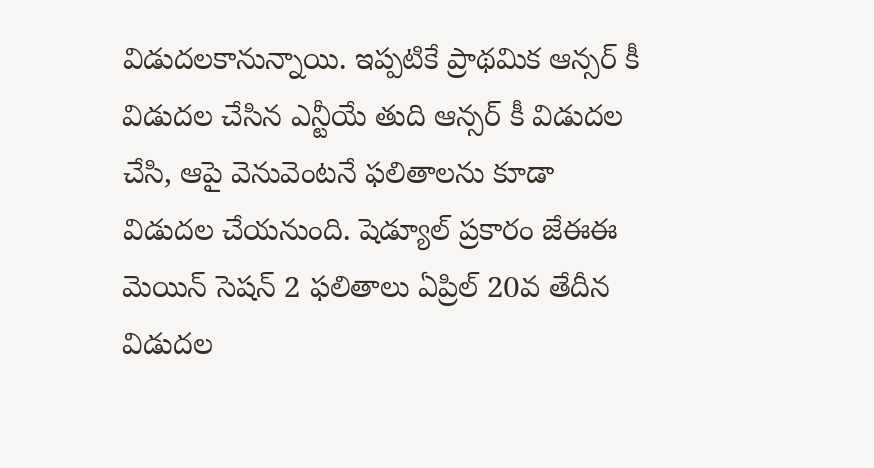విడుదలకానున్నాయి. ఇప్పటికే ప్రాథమిక ఆన్సర్ కీ విడుదల చేసిన ఎన్టీయే తుది ఆన్సర్‌ కీ విడుదల చేసి, ఆపై వెనువెంటనే ఫలితాలను కూడా విడుదల చేయనుంది. షెడ్యూల్‌ ప్రకారం జేఈఈ మెయిన్ సెషన్ 2 ఫలితాలు ఏప్రిల్ 20వ తేదీన విడుదల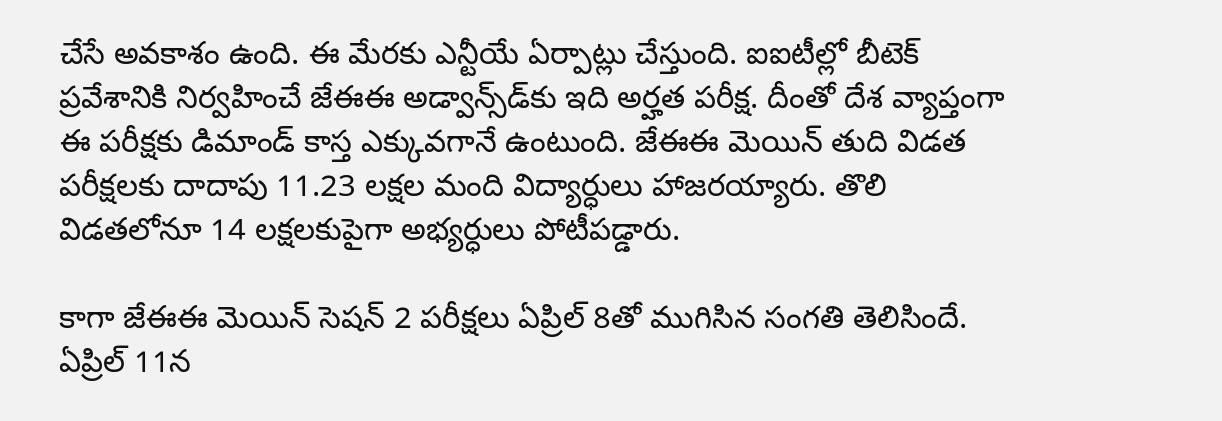చేసే అవకాశం ఉంది. ఈ మేరకు ఎన్టీయే ఏర్పాట్లు చేస్తుంది. ఐఐటీల్లో బీటెక్‌ ప్రవేశానికి నిర్వహించే జేఈఈ అడ్వాన్స్‌డ్‌కు ఇది అర్హత పరీక్ష. దీంతో దేశ వ్యాప్తంగా ఈ పరీక్షకు డిమాండ్‌ కాస్త ఎక్కువగానే ఉంటుంది. జేఈఈ మెయిన్‌ తుది విడత పరీక్షలకు దాదాపు 11.23 లక్షల మంది విద్యార్ధులు హాజరయ్యారు. తొలి విడతలోనూ 14 లక్షలకుపైగా అభ్యర్ధులు పోటీపడ్డారు.

కాగా జేఈఈ మెయిన్‌ సెషన్‌ 2 పరీక్షలు ఏప్రిల్ 8తో ముగిసిన సంగతి తెలిసిందే. ఏప్రిల్ 11న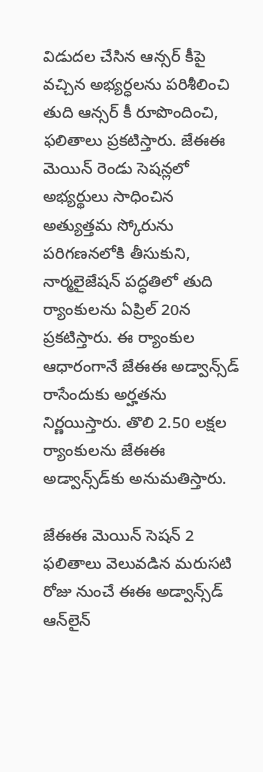విడుదల చేసిన ఆన్సర్ కీపై వచ్చిన అభ్యర్ధలను పరిశీలించి తుది ఆన్సర్ కీ రూపొందించి, ఫలితాలు ప్రకటిస్తారు. జేఈఈ మెయిన్‌ రెండు సెషన్లలో అభ్యర్థులు సాధించిన అత్యుత్తమ స్కోరును పరిగణనలోకి తీసుకుని, నార్మలైజేషన్ పద్ధతిలో తుది ర్యాంకులను ఏప్రిల్ 20న ప్రకటిస్తారు. ఈ ర్యాంకుల ఆధారంగానే జేఈఈ అడ్వాన్స్‌డ్ రాసేందుకు అర్హతను నిర్ణయిస్తారు. తొలి 2.50 లక్షల ర్యాంకులను జేఈఈ అడ్వాన్స్‌డ్‌కు అనుమతిస్తారు.

జేఈఈ మెయిన్‌ సెషన్‌ 2 ఫలితాలు వెలువడిన మరుసటి రోజు నుంచే ఈఈ అడ్వాన్స్‌డ్‌ ఆన్‌లైన్‌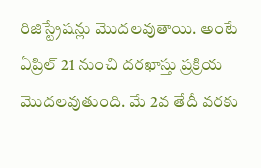రిజిస్ట్రేషన్లు మొదలవుతాయి. అంటే ఏప్రిల్ 21 నుంచి దరఖాస్తు ప్రక్రియ మొదలవుతుంది. మే 2వ తేదీ వరకు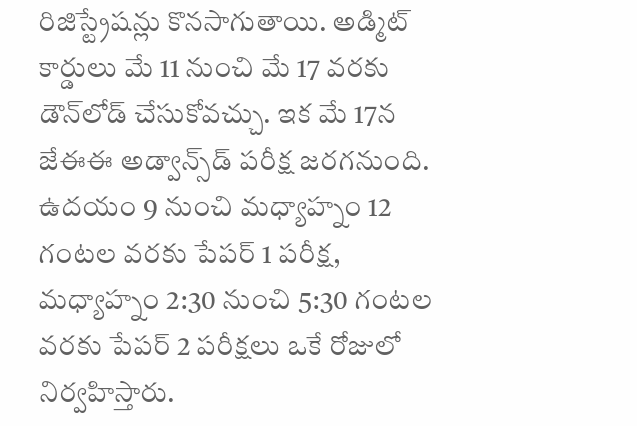రిజిస్ట్రేషన్లు కొనసాగుతాయి. అడ్మిట్‌ కార్డులు మే 11 నుంచి మే 17 వరకు డౌన్‌లోడ్ చేసుకోవచ్చు. ఇక మే 17న జేఈఈ అడ్వాన్స్‌డ్ పరీక్ష జరగనుంది. ఉదయం 9 నుంచి మధ్యాహ్నం 12 గంటల వరకు పేపర్ 1 పరీక్ష, మధ్యాహ్నం 2:30 నుంచి 5:30 గంటల వరకు పేపర్ 2 పరీక్షలు ఒకే రోజులో నిర్వహిస్తారు.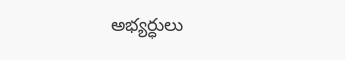అభ్యర్ధులు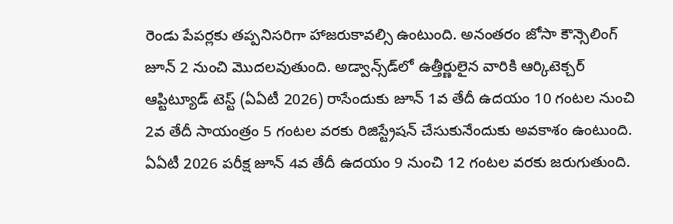రెండు పేపర్లకు తప్పనిసరిగా హాజరుకావల్సి ఉంటుంది. అనంతరం జోసా కౌన్సెలింగ్‌ జూన్‌ 2 నుంచి మొదలవుతుంది. అడ్వాన్స్‌డ్‌లో ఉత్తీర్ణులైన వారికి ఆర్కిటెక్చర్‌ ఆప్టిట్యూడ్‌ టెస్ట్‌ (ఏఏటీ 2026) రాసేందుకు జూన్‌ 1వ తేదీ ఉదయం 10 గంటల నుంచి 2వ తేదీ సాయంత్రం 5 గంటల వరకు రిజిస్ట్రేషన్‌ చేసుకునేందుకు అవకాశం ఉంటుంది. ఏఏటీ 2026 పరీక్ష జూన్‌ 4వ తేదీ ఉదయం 9 నుంచి 12 గంటల వరకు జరుగుతుంది.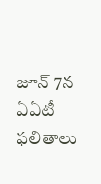జూన్‌ 7న ఏఏటీ ఫలితాలు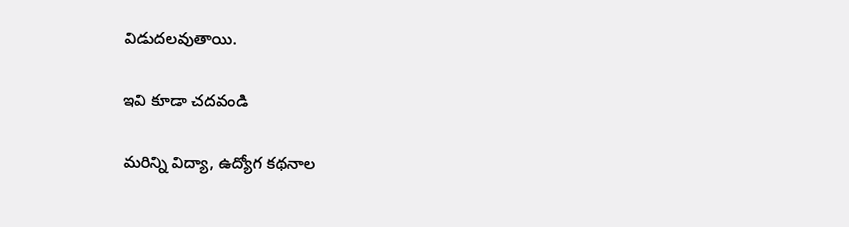విడుదలవుతాయి.

ఇవి కూడా చదవండి

మరిన్ని విద్యా, ఉద్యోగ కథనాల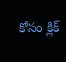కోసం క్లిక్‌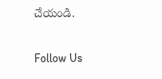చేయండి.

Follow Us